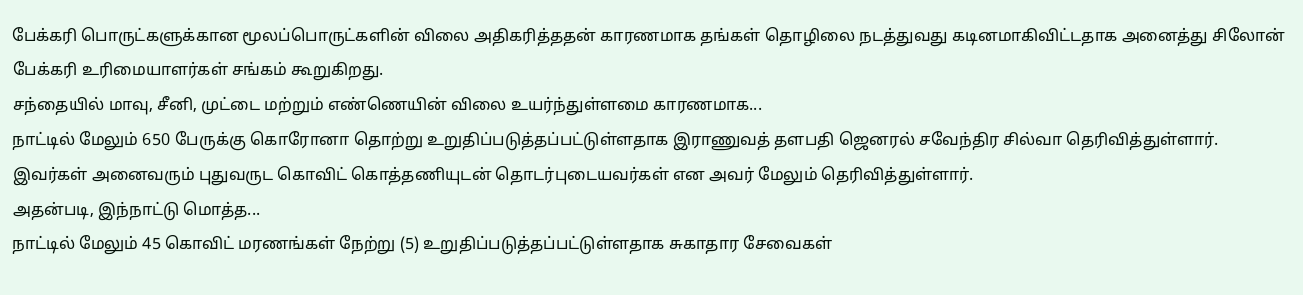பேக்கரி பொருட்களுக்கான மூலப்பொருட்களின் விலை அதிகரித்ததன் காரணமாக தங்கள் தொழிலை நடத்துவது கடினமாகிவிட்டதாக அனைத்து சிலோன் பேக்கரி உரிமையாளர்கள் சங்கம் கூறுகிறது.
சந்தையில் மாவு, சீனி, முட்டை மற்றும் எண்ணெயின் விலை உயர்ந்துள்ளமை காரணமாக...
நாட்டில் மேலும் 650 பேருக்கு கொரோனா தொற்று உறுதிப்படுத்தப்பட்டுள்ளதாக இராணுவத் தளபதி ஜெனரல் சவேந்திர சில்வா தெரிவித்துள்ளார்.
இவர்கள் அனைவரும் புதுவருட கொவிட் கொத்தணியுடன் தொடர்புடையவர்கள் என அவர் மேலும் தெரிவித்துள்ளார்.
அதன்படி, இந்நாட்டு மொத்த...
நாட்டில் மேலும் 45 கொவிட் மரணங்கள் நேற்று (5) உறுதிப்படுத்தப்பட்டுள்ளதாக சுகாதார சேவைகள்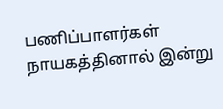பணிப்பாளர்கள் நாயகத்தினால் இன்று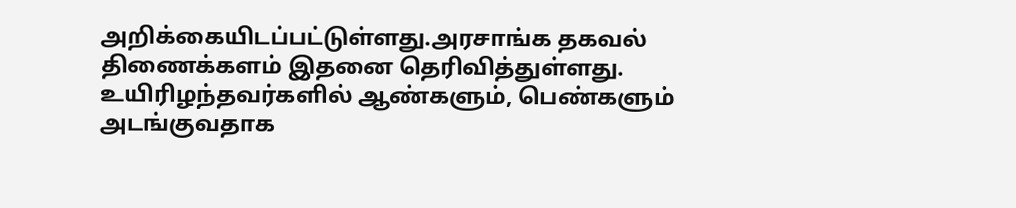அறிக்கையிடப்பட்டுள்ளது.அரசாங்க தகவல் திணைக்களம் இதனை தெரிவித்துள்ளது.
உயிரிழந்தவர்களில் ஆண்களும், பெண்களும் அடங்குவதாக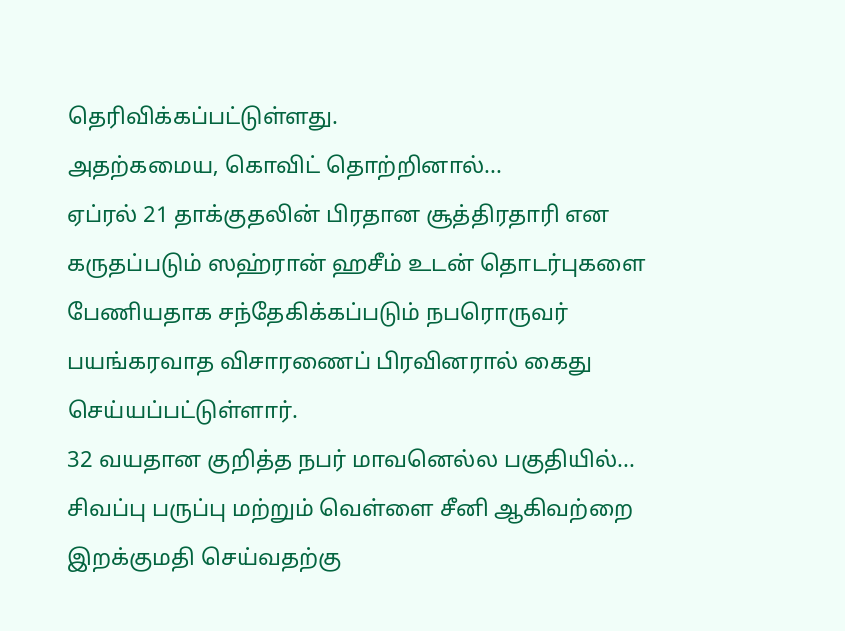தெரிவிக்கப்பட்டுள்ளது.
அதற்கமைய, கொவிட் தொற்றினால்...
ஏப்ரல் 21 தாக்குதலின் பிரதான சூத்திரதாரி என கருதப்படும் ஸஹ்ரான் ஹசீம் உடன் தொடர்புகளை பேணியதாக சந்தேகிக்கப்படும் நபரொருவர் பயங்கரவாத விசாரணைப் பிரவினரால் கைது செய்யப்பட்டுள்ளார்.
32 வயதான குறித்த நபர் மாவனெல்ல பகுதியில்...
சிவப்பு பருப்பு மற்றும் வெள்ளை சீனி ஆகிவற்றை இறக்குமதி செய்வதற்கு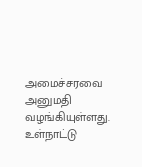அமைச்சரவை அனுமதி வழங்கியுள்ளது.
உள்நாட்டு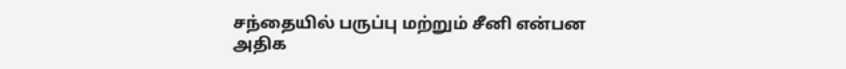சந்தையில் பருப்பு மற்றும் சீனி என்பன அதிக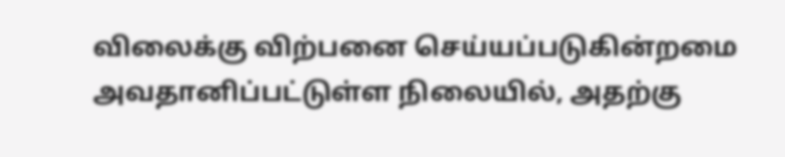விலைக்கு விற்பனை செய்யப்படுகின்றமை அவதானிப்பட்டுள்ள நிலையில், அதற்கு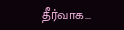தீர்வாக...